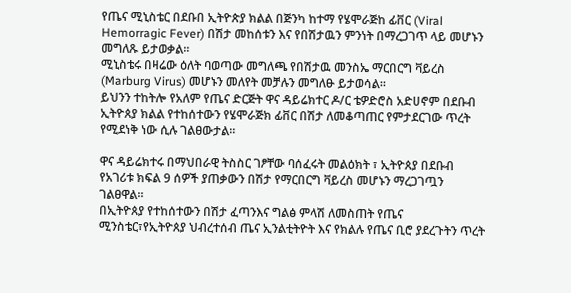የጤና ሚኒስቴር በደቡበ ኢትዮጵያ ክልል በጅንካ ከተማ የሄሞራጅከ ፊቨር (Viral Hemorragic Fever) በሽታ መከሰቱን እና የበሽታዉን ምንነት በማረጋገጥ ላይ መሆኑን መግለጹ ይታወቃል፡፡
ሚኒስቴሩ በዛሬው ዕለት ባወጣው መግለጫ የበሽታዉ መንስኤ ማርበርግ ቫይረስ (Marburg Virus) መሆኑን መለየት መቻሉን መግለፁ ይታወሳል።
ይህንን ተከትሎ የአለም የጤና ድርጅት ዋና ዳይሬክተር ዶ/ር ቴዎድሮስ አድሀኖም በደቡብ ኢትዮጰያ ክልል የተከሰተውን የሄሞራጅክ ፊቨር በሽታ ለመቆጣጠር የምታደርገው ጥረት የሚደነቅ ነው ሲሉ ገልፀውታል።

ዋና ዳይሬክተሩ በማህበራዊ ትስስር ገፆቸው ባሰፈሩት መልዕክት ፣ ኢትዮጰያ በደቡብ የአገሪቱ ክፍል 9 ሰዎች ያጠቃውን በሽታ የማርበርግ ቫይረስ መሆኑን ማረጋገጧን ገልፀዋል።
በኢትዮጰያ የተከሰተውን በሽታ ፈጣንእና ግልፅ ምላሽ ለመስጠት የጤና ሚንስቴር፣የኢትዮጰያ ህብረተሰብ ጤና ኢንልቲትዮት እና የክልሉ የጤና ቢሮ ያደረጉትን ጥረት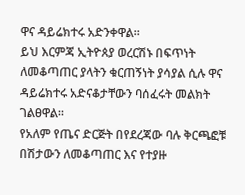ዋና ዳይሬክተሩ አድንቀዋል።
ይህ እርምጃ ኢትዮጰያ ወረርሽኑ በፍጥነት ለመቆጣጠር ያላትን ቁርጠኝነት ያሳያል ሲሉ ዋና ዳይሬክተሩ አድናቆታቸውን ባሰፈሩት መልክት ገልፀዋል።
የአለም የጤና ድርጅት በየደረጃው ባሉ ቅርጫፎቹ በሽታውን ለመቆጣጠር እና የተያዙ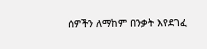ሰዎችን ለማከም በንቃት እየደገፈ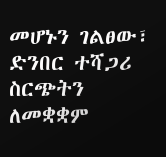መሆኑን ገልፀው፣ ድንበር ተሻጋሪ ስርጭትን ለመቋቋም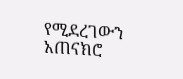የሚደረገውን አጠናክሮ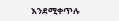እንደሚቀጥሉ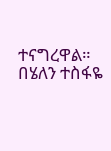ተናግረዋል።
በሄለን ተስፋዬ